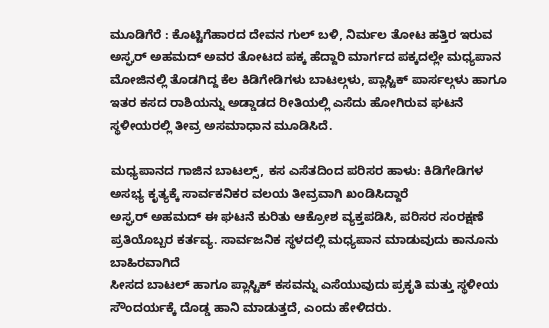ಮೂಡಿಗೆರೆ : ಕೊಟ್ಟಿಗೆಹಾರದ ದೇವನ ಗುಲ್ ಬಳಿ, ನಿರ್ಮಲ ತೋಟ ಹತ್ತಿರ ಇರುವ ಅಸ್ಘರ್ ಅಹಮದ್ ಅವರ ತೋಟದ ಪಕ್ಕ ಹೆದ್ದಾರಿ ಮಾರ್ಗದ ಪಕ್ಕದಲ್ಲೇ ಮಧ್ಯಪಾನ ಮೋಜಿನಲ್ಲಿ ತೊಡಗಿದ್ದ ಕೆಲ ಕಿಡಿಗೇಡಿಗಳು ಬಾಟಲ್ಗಳು, ಪ್ಲಾಸ್ಟಿಕ್ ಪಾರ್ಸಲ್ಗಳು ಹಾಗೂ ಇತರ ಕಸದ ರಾಶಿಯನ್ನು ಅಡ್ಡಾಡದ ರೀತಿಯಲ್ಲಿ ಎಸೆದು ಹೋಗಿರುವ ಘಟನೆ ಸ್ಥಳೀಯರಲ್ಲಿ ತೀವ್ರ ಅಸಮಾಧಾನ ಮೂಡಿಸಿದೆ.

ಮಧ್ಯಪಾನದ ಗಾಜಿನ ಬಾಟಲ್ಸ್, ಕಸ ಎಸೆತದಿಂದ ಪರಿಸರ ಹಾಳು: ಕಿಡಿಗೇಡಿಗಳ ಅಸಭ್ಯ ಕೃತ್ಯಕ್ಕೆ ಸಾರ್ವಕನಿಕರ ವಲಯ ತೀವ್ರವಾಗಿ ಖಂಡಿಸಿದ್ದಾರೆ
ಅಸ್ಘರ್ ಅಹಮದ್ ಈ ಘಟನೆ ಕುರಿತು ಆಕ್ರೋಶ ವ್ಯಕ್ತಪಡಿಸಿ, ಪರಿಸರ ಸಂರಕ್ಷಣೆ ಪ್ರತಿಯೊಬ್ಬರ ಕರ್ತವ್ಯ. ಸಾರ್ವಜನಿಕ ಸ್ಥಳದಲ್ಲಿ ಮಧ್ಯಪಾನ ಮಾಡುವುದು ಕಾನೂನು ಬಾಹಿರವಾಗಿದೆ
ಸೀಸದ ಬಾಟಲ್ ಹಾಗೂ ಪ್ಲಾಸ್ಟಿಕ್ ಕಸವನ್ನು ಎಸೆಯುವುದು ಪ್ರಕೃತಿ ಮತ್ತು ಸ್ಥಳೀಯ ಸೌಂದರ್ಯಕ್ಕೆ ದೊಡ್ಡ ಹಾನಿ ಮಾಡುತ್ತದೆ, ಎಂದು ಹೇಳಿದರು.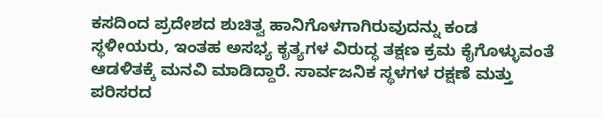ಕಸದಿಂದ ಪ್ರದೇಶದ ಶುಚಿತ್ವ ಹಾನಿಗೊಳಗಾಗಿರುವುದನ್ನು ಕಂಡ ಸ್ಥಳೀಯರು, ಇಂತಹ ಅಸಭ್ಯ ಕೃತ್ಯಗಳ ವಿರುದ್ಧ ತಕ್ಷಣ ಕ್ರಮ ಕೈಗೊಳ್ಳುವಂತೆ ಆಡಳಿತಕ್ಕೆ ಮನವಿ ಮಾಡಿದ್ದಾರೆ. ಸಾರ್ವಜನಿಕ ಸ್ಥಳಗಳ ರಕ್ಷಣೆ ಮತ್ತು ಪರಿಸರದ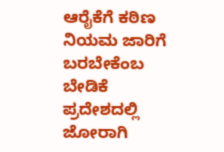ಆರೈಕೆಗೆ ಕಠಿಣ ನಿಯಮ ಜಾರಿಗೆ ಬರಬೇಕೆಂಬ ಬೇಡಿಕೆ ಪ್ರದೇಶದಲ್ಲಿ ಜೋರಾಗಿ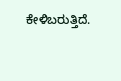ಕೇಳಿಬರುತ್ತಿದೆ.